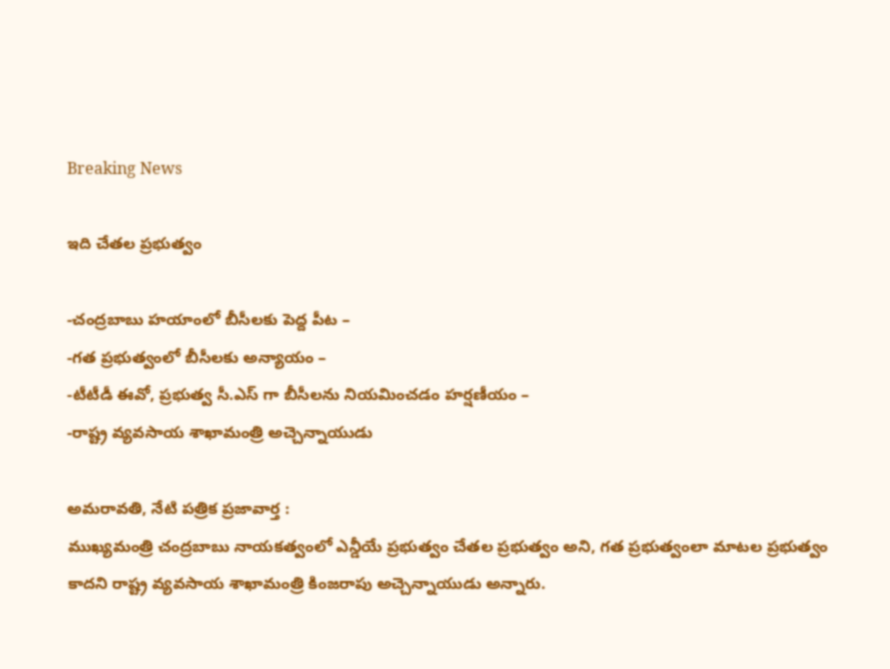Breaking News

ఇది చేతల ప్రభుత్వం

-చంద్రబాబు హయాంలో బీసీలకు పెద్ద పీట –
-గత ప్రభుత్వంలో బీసీలకు అన్యాయం –
-టీటీడీ ఈవో, ప్రభుత్వ సీ.ఎస్ గా బీసీలను నియమించడం హర్షణీయం –
-రాష్ట్ర వ్యవసాయ శాఖామంత్రి అచ్చెన్నాయుడు

అమరావతి, నేటి పత్రిక ప్రజావార్త :
ముఖ్యమంత్రి చంద్రబాబు నాయకత్వంలో ఎన్డీయే ప్రభుత్వం చేతల ప్రభుత్వం అని, గత ప్రభుత్వంలా మాటల ప్రభుత్వం కాదని రాష్ట్ర వ్యవసాయ శాఖామంత్రి కింజరాపు అచ్చెన్నాయుడు అన్నారు.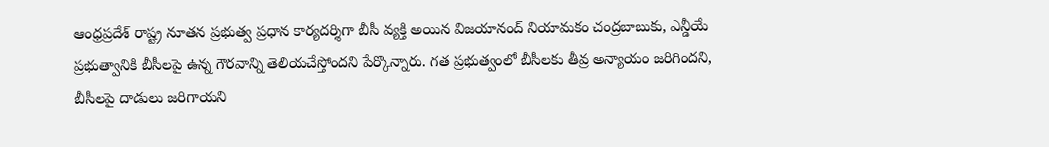ఆంధ్రప్రదేశ్ రాష్ట్ర నూతన ప్రభుత్వ ప్రధాన కార్యదర్శిగా బీసీ వ్యక్తి అయిన విజయానంద్ నియామకం చంద్రబాబుకు, ఎన్డీయే ప్రభుత్వానికి బీసీలపై ఉన్న గౌరవాన్ని తెలియచేస్తోందని పేర్కొన్నారు. గత ప్రభుత్వంలో బీసీలకు తీవ్ర అన్యాయం జరిగిందని, బీసీలపై దాడులు జరిగాయని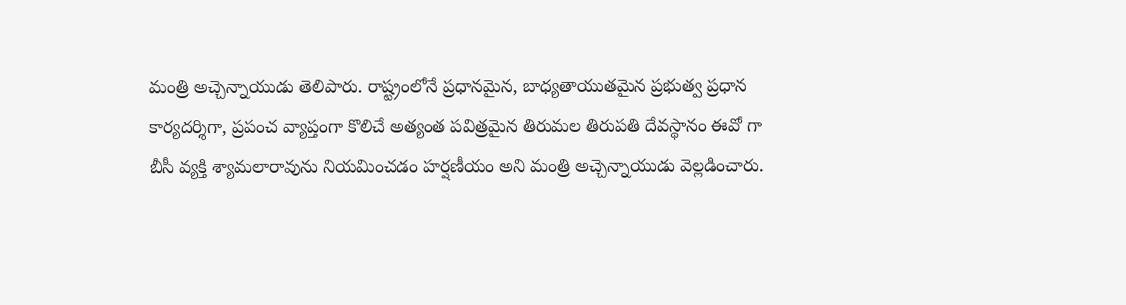మంత్రి అచ్చెన్నాయుడు తెలిపారు. రాష్ట్రంలోనే ప్రధానమైన, బాధ్యతాయుతమైన ప్రభుత్వ ప్రధాన కార్యదర్శిగా, ప్రపంచ వ్యాప్తంగా కొలిచే అత్యంత పవిత్రమైన తిరుమల తిరుపతి దేవస్థానం ఈవో గా బీసీ వ్యక్తి శ్యామలారావును నియమించడం హర్షణీయం అని మంత్రి అచ్చెన్నాయుడు వెల్లడించారు.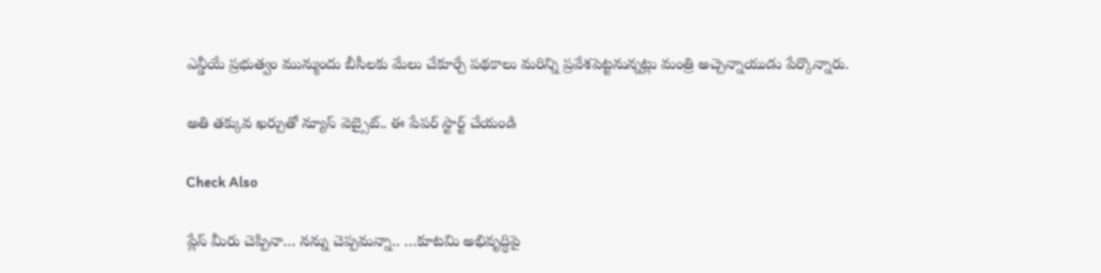ఎన్డీయే ప్రభుత్వం మున్ముందు బీసీలకు మేలు చేకూర్చే పథకాలు మరిన్ని ప్రవేశపెట్టనున్నట్లు మంత్రి అచ్చెన్నాయుడు పేర్కొన్నారు.

అతి తక్కువ ఖర్చుతో న్యూస్ వెబ్సైట్.. ఈ పేపర్ స్టార్ట్ చేయండి

Check Also

ప్లేస్ మీరు చెప్పినా… నన్ను చెప్పమన్నా.. …కూటమి అభివృద్ధిపై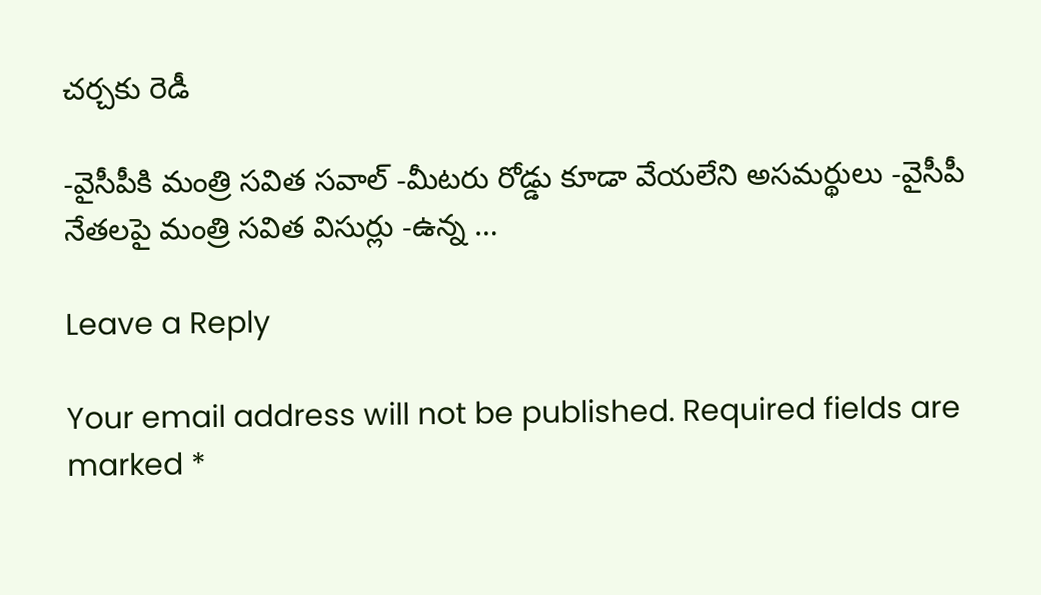చర్చకు రెడీ

-వైసీపీకి మంత్రి సవిత సవాల్ -మీటరు రోడ్డు కూడా వేయలేని అసమర్థులు -వైసీపీ నేతలపై మంత్రి సవిత విసుర్లు -ఉన్న …

Leave a Reply

Your email address will not be published. Required fields are marked *